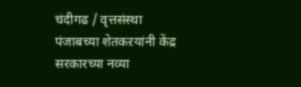चंदीगढ / वृत्तसंस्था
पंजाबच्या शेतकऱयांनी केंद्र सरकारच्या नव्या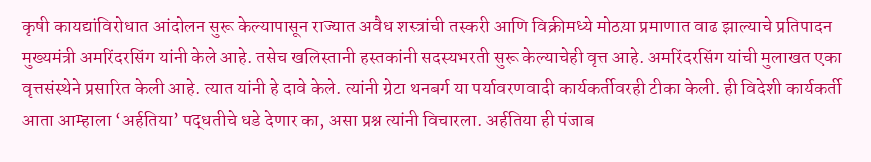कृषी कायद्यांविरोधात आंदोलन सुरू केल्यापासून राज्यात अवैध शस्त्रांची तस्करी आणि विक्रीमध्ये मोठय़ा प्रमाणात वाढ झाल्याचे प्रतिपादन मुख्यमंत्री अमरिंदरसिंग यांनी केले आहे. तसेच खलिस्तानी हस्तकांनी सदस्यभरती सुरू केल्याचेही वृत्त आहे. अमरिंदरसिंग यांची मुलाखत एका वृत्तसंस्थेने प्रसारित केली आहे. त्यात यांनी हे दावे केले. त्यांनी ग्रेटा थनबर्ग या पर्यावरणवादी कार्यकर्तीवरही टीका केली. ही विदेशी कार्यकर्ती आता आम्हाला ‘अर्हतिया’ पद्धतीचे धडे देणार का, असा प्रश्न त्यांनी विचारला. अर्हतिया ही पंजाब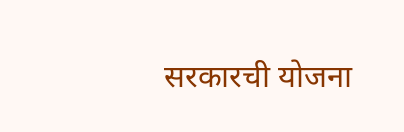सरकारची योजना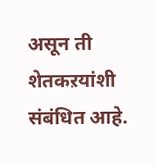असून ती शेतकऱयांशी संबंधित आहे.